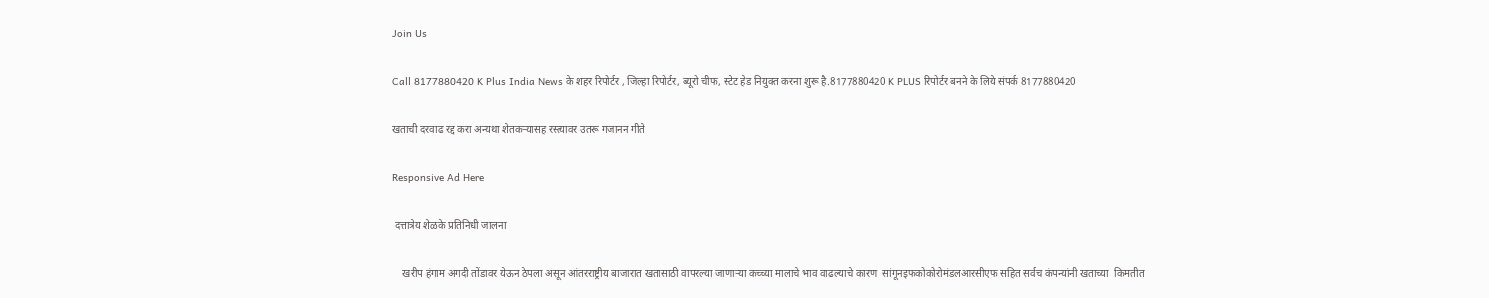Join Us

Call 8177880420 K Plus India News के शहर रिपोर्टर , जिल्हा रिपोर्टर, ब्यूरो चीफ, स्टेट हेड नियुक्त करना शुरू है.8177880420 K PLUS रिपोर्टर बनने के लिये संपर्क 8177880420

खताची दरवाढ रद्द करा अन्यथा शेतकर्‍यासह रस्त्यावर उतरू गजानन गीते

Responsive Ad Here

 दत्तात्रेय शेळके प्रतिनिधी जालना

    खरीप हंगाम अगदी तोंडावर येऊन ठेपला असून आंतरराष्ट्रीय बाजारात खतासाठी वापरल्या जाणाऱ्या कच्च्या मालाचे भाव वाढल्याचे कारण  सांगूनइफकोकोरोमंडलआरसीएफ सहित सर्वच कंपन्यांनी खताच्या  किमतीत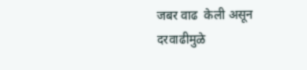जबर वाढ  केली असून दरवाढीमुळे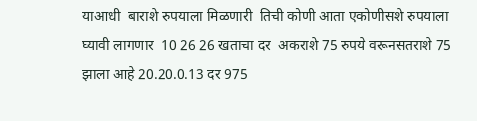याआधी  बाराशे रुपयाला मिळणारी  तिची कोणी आता एकोणीसशे रुपयाला घ्यावी लागणार  10 26 26 खताचा दर  अकराशे 75 रुपये वरूनसतराशे 75 झाला आहे 20.20.0.13 दर 975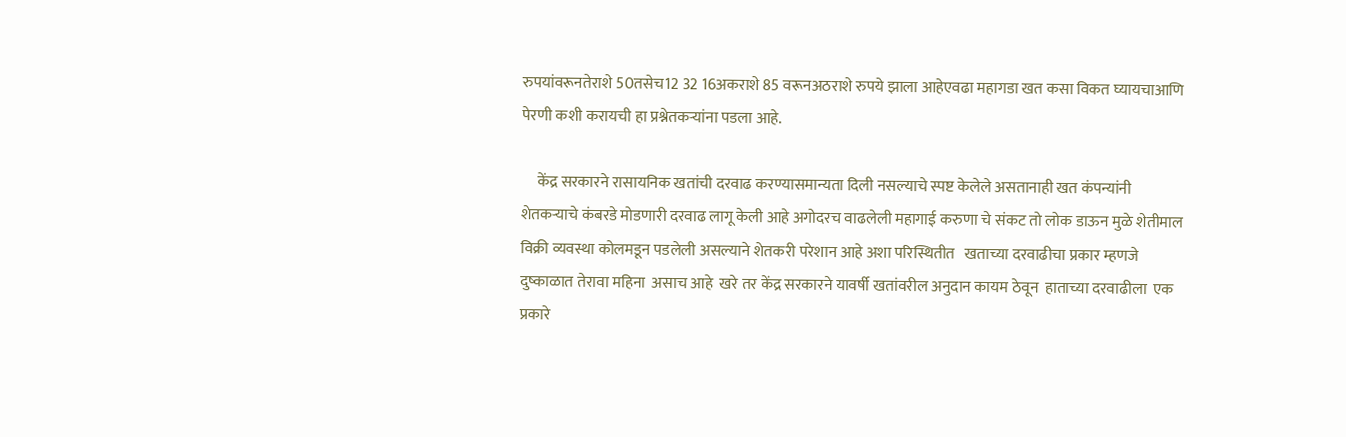रुपयांवरूनतेराशे 50तसेच12 32 16अकराशे 85 वरूनअठराशे रुपये झाला आहेएवढा महागडा खत कसा विकत घ्यायचाआणि पेरणी कशी करायची हा प्रश्नेतकर्‍यांना पडला आहे.

     केंद्र सरकारने रासायनिक खतांची दरवाढ करण्यासमान्यता दिली नसल्याचे स्पष्ट केलेले असतानाही खत कंपन्यांनी शेतकऱ्याचे कंबरडे मोडणारी दरवाढ लागू केली आहे अगोदरच वाढलेली महागाई करुणा चे संकट तो लोक डाऊन मुळे शेतीमाल विक्री व्यवस्था कोलमडून पडलेली असल्याने शेतकरी परेशान आहे अशा परिस्थितीत   खताच्या दरवाढीचा प्रकार म्हणजे दुष्काळात तेरावा महिना  असाच आहे  खरे तर केंद्र सरकारने यावर्षी खतांवरील अनुदान कायम ठेवून  हाताच्या दरवाढीला  एक प्रकारे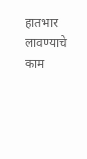हातभार लावण्याचे काम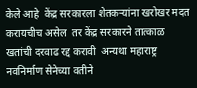केले आहे  केंद्र सरकारला शेतकऱ्यांना खरोखर मदत करायचीच असेल  तर केंद्र सरकारने तात्काळ खतांची दरवाढ रद्द करावी  अन्यथा महाराष्ट्र नवनिर्माण सेनेच्या वतीने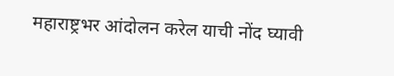महाराष्ट्रभर आंदोलन करेल याची नोंद घ्यावी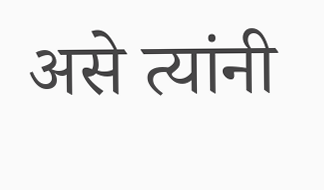असे त्यांनी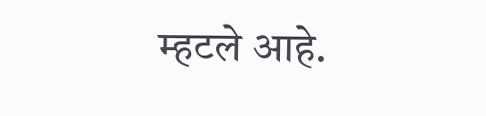म्हटले आहे.